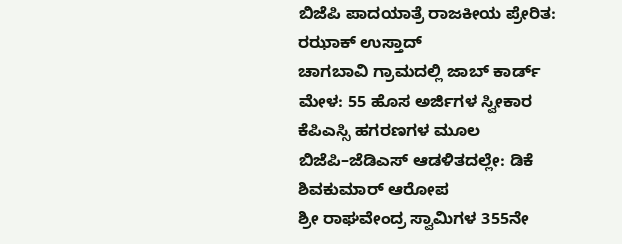ಬಿಜೆಪಿ ಪಾದಯಾತ್ರೆ ರಾಜಕೀಯ ಪ್ರೇರಿತ: ರಝಾಕ್ ಉಸ್ತಾದ್
ಚಾಗಬಾವಿ ಗ್ರಾಮದಲ್ಲಿ ಜಾಬ್ ಕಾರ್ಡ್ ಮೇಳ: 55 ಹೊಸ ಅರ್ಜಿಗಳ ಸ್ವೀಕಾರ
ಕೆಪಿಎಸ್ಸಿ ಹಗರಣಗಳ ಮೂಲ ಬಿಜೆಪಿ–ಜೆಡಿಎಸ್ ಆಡಳಿತದಲ್ಲೇ: ಡಿಕೆ ಶಿವಕುಮಾರ್ ಆರೋಪ
ಶ್ರೀ ರಾಘವೇಂದ್ರ ಸ್ವಾಮಿಗಳ 355ನೇ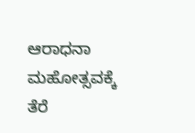ಆರಾಧನಾ ಮಹೋತ್ಸವಕ್ಕೆ ತೆರೆ